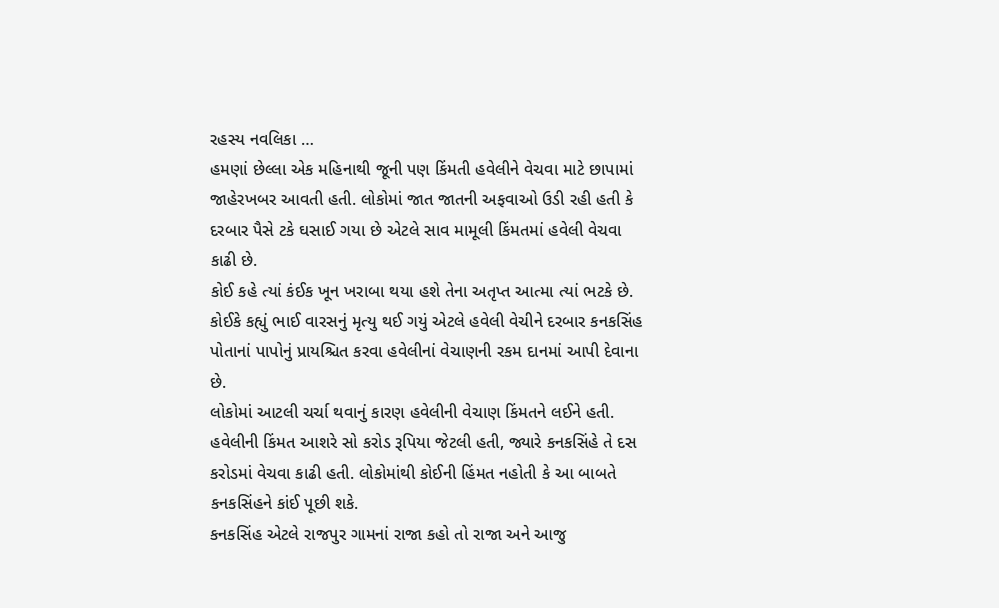રહસ્ય નવલિકા …
હમણાં છેલ્લા એક મહિનાથી જૂની પણ કિંમતી હવેલીને વેચવા માટે છાપામાં જાહેરખબર આવતી હતી. લોકોમાં જાત જાતની અફવાઓ ઉડી રહી હતી કે દરબાર પૈસે ટકે ઘસાઈ ગયા છે એટલે સાવ મામૂલી કિંમતમાં હવેલી વેચવા કાઢી છે.
કોઈ કહે ત્યાં કંઈક ખૂન ખરાબા થયા હશે તેના અતૃપ્ત આત્મા ત્યાં ભટકે છે. કોઈકે કહ્યું ભાઈ વારસનું મૃત્યુ થઈ ગયું એટલે હવેલી વેચીને દરબાર કનકસિંહ પોતાનાં પાપોનું પ્રાયશ્ચિત કરવા હવેલીનાં વેચાણની રકમ દાનમાં આપી દેવાના છે.
લોકોમાં આટલી ચર્ચા થવાનું કારણ હવેલીની વેચાણ કિંમતને લઈને હતી. હવેલીની કિંમત આશરે સો કરોડ રૂપિયા જેટલી હતી, જ્યારે કનકસિંહે તે દસ કરોડમાં વેચવા કાઢી હતી. લોકોમાંથી કોઈની હિંમત નહોતી કે આ બાબતે કનકસિંહને કાંઈ પૂછી શકે.
કનકસિંહ એટલે રાજપુર ગામનાં રાજા કહો તો રાજા અને આજુ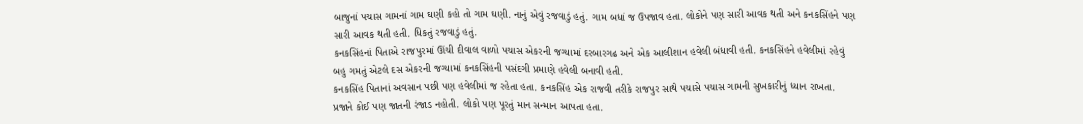બાજુનાં પચાસ ગામનાં ગામ ઘણી કહો તો ગામ ઘણી. નાનું એવું રજવાડું હતું. ગામ બધાં જ ઉપજાવ હતા. લોકોને પણ સારી આવક થતી અને કનકસિંહને પણ સારી આવક થતી હતી. ધિકતું રજવાડું હતું.
કનકસિંહનાં પિતાએ રાજપુરમાં ઊંચી દીવાલ વાળો પચાસ એકરની જગ્યામાં દરબારગઢ અને એક આલીશાન હવેલી બંધાવી હતી. કનકસિંહને હવેલીમાં રહેવું બહુ ગમતું એટલે દસ એકરની જગ્યામાં કનકસિંહની પસંદગી પ્રમાણે હવેલી બનાવી હતી.
કનકસિંહ પિતાનાં અવસાન પછી પણ હવેલીમાં જ રહેતા હતા. કનકસિંહ એક રાજવી તરીકે રાજપુર સાથે પચાસે પચાસ ગામની સુખકારીનું ધ્યાન રાખતા. પ્રજાને કોઈ પણ જાતની રંજાડ નહોતી. લોકો પણ પૂરતું માન સન્માન આપતા હતા.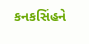કનકસિંહને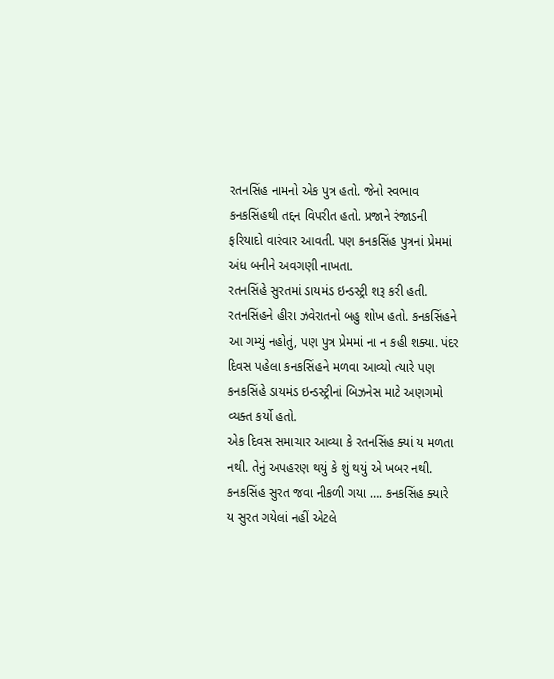રતનસિંહ નામનો એક પુત્ર હતો. જેનો સ્વભાવ કનકસિંહથી તદ્દન વિપરીત હતો. પ્રજાને રંજાડની ફરિયાદો વારંવાર આવતી. પણ કનકસિંહ પુત્રનાં પ્રેમમાં અંધ બનીને અવગણી નાખતા.
રતનસિંહે સુરતમાં ડાયમંડ ઇન્ડસ્ટ્રી શરૂ કરી હતી. રતનસિંહને હીરા ઝવેરાતનો બહુ શોખ હતો. કનકસિંહને આ ગમ્યું નહોતું, પણ પુત્ર પ્રેમમાં ના ન કહી શક્યા. પંદર દિવસ પહેલા કનકસિંહને મળવા આવ્યો ત્યારે પણ કનકસિંહે ડાયમંડ ઇન્ડસ્ટ્રીનાં બિઝનેસ માટે અણગમો વ્યક્ત કર્યો હતો.
એક દિવસ સમાચાર આવ્યા કે રતનસિંહ ક્યાં ય મળતા નથી. તેનું અપહરણ થયું કે શું થયું એ ખબર નથી.
કનકસિંહ સુરત જવા નીકળી ગયા …. કનકસિંહ ક્યારે ય સુરત ગયેલાં નહીં એટલે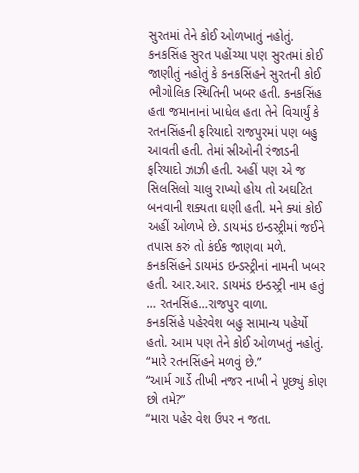સુરતમાં તેને કોઈ ઓળખાતું નહોતું.
કનકસિંહ સુરત પહોંચ્યા પણ સુરતમાં કોઈ જાણીતું નહોતું કે કનકસિંહને સુરતની કોઈ ભૌગોલિક સ્થિતિની ખબર હતી. કનકસિંહ હતા જમાનાનાં ખાધેલ હતા તેને વિચાર્યું કે રતનસિંહની ફરિયાદો રાજપુરમાં પણ બહુ આવતી હતી. તેમાં સ્રીઓની રંજાડની ફરિયાદો ઝાઝી હતી. અહીં પણ એ જ સિલસિલો ચાલુ રાખ્યો હોય તો અઘટિત બનવાની શક્યતા ઘણી હતી. મને ક્યાં કોઈ અહીં ઓળખે છે. ડાયમંડ ઇન્ડસ્ટ્રીમાં જઈને તપાસ કરું તો કંઈક જાણવા મળે. કનકસિંહને ડાયમંડ ઇન્ડસ્ટ્રીનાં નામની ખબર હતી. આર.આર. ડાયમંડ ઇન્ડસ્ટ્રી નામ હતું … રતનસિંહ…રાજપુર વાળા.
કનકસિંહે પહેરવેશ બહુ સામાન્ય પહેર્યો હતો. આમ પણ તેને કોઈ ઓળખતું નહોતું.
“મારે રતનસિંહને મળવું છે.”
“આર્મ ગાર્ડે તીખી નજર નાખી ને પૂછ્યું કોણ છો તમે?”
“મારા પહેર વેશ ઉપર ન જતા.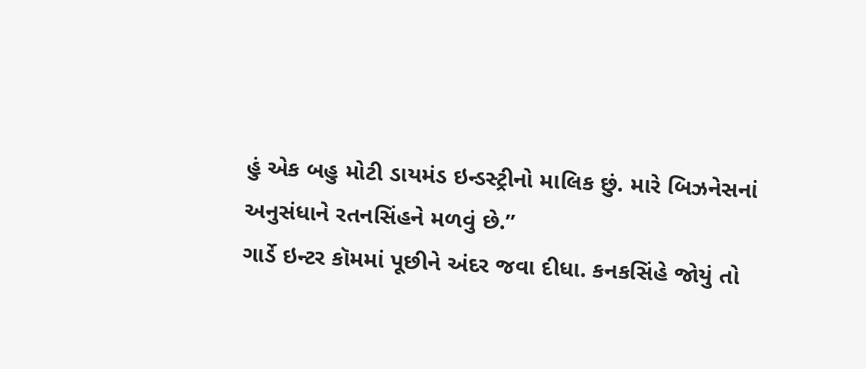હું એક બહુ મોટી ડાયમંડ ઇન્ડસ્ટ્રીનો માલિક છું. મારે બિઝનેસનાં અનુસંધાને રતનસિંહને મળવું છે.”
ગાર્ડે ઇન્ટર કૉમમાં પૂછીને અંદર જવા દીધા. કનકસિંહે જોયું તો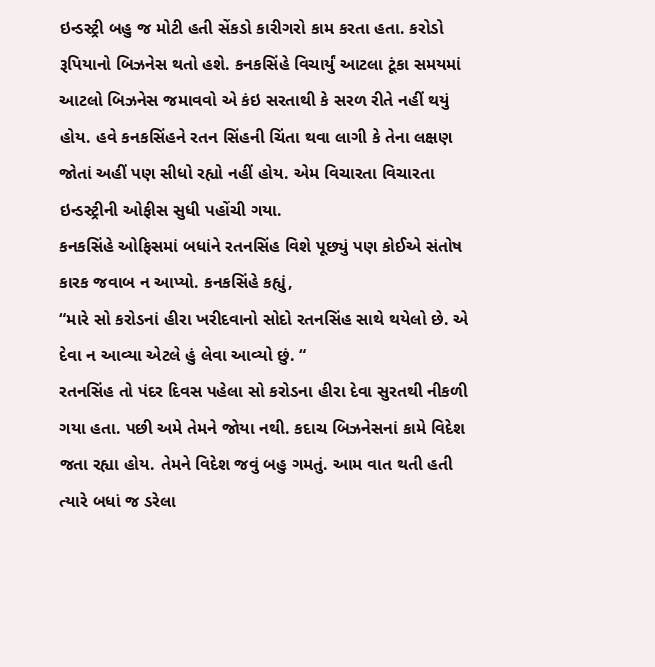ઇન્ડસ્ટ્રી બહુ જ મોટી હતી સેંકડો કારીગરો કામ કરતા હતા. કરોડો રૂપિયાનો બિઝનેસ થતો હશે. કનકસિંહે વિચાર્યું આટલા ટૂંકા સમયમાં આટલો બિઝનેસ જમાવવો એ કંઇ સરતાથી કે સરળ રીતે નહીં થયું હોય. હવે કનકસિંહને રતન સિંહની ચિંતા થવા લાગી કે તેના લક્ષણ જોતાં અહીં પણ સીધો રહ્યો નહીં હોય. એમ વિચારતા વિચારતા ઇન્ડસ્ટ્રીની ઓફીસ સુધી પહોંચી ગયા.
કનકસિંહે ઓફિસમાં બધાંને રતનસિંહ વિશે પૂછ્યું પણ કોઈએ સંતોષ કારક જવાબ ન આપ્યો. કનકસિંહે કહ્યું,
“મારે સો કરોડનાં હીરા ખરીદવાનો સોદો રતનસિંહ સાથે થયેલો છે. એ દેવા ન આવ્યા એટલે હું લેવા આવ્યો છું. “
રતનસિંહ તો પંદર દિવસ પહેલા સો કરોડના હીરા દેવા સુરતથી નીકળી ગયા હતા. પછી અમે તેમને જોયા નથી. કદાચ બિઝનેસનાં કામે વિદેશ જતા રહ્યા હોય. તેમને વિદેશ જવું બહુ ગમતું. આમ વાત થતી હતી ત્યારે બધાં જ ડરેલા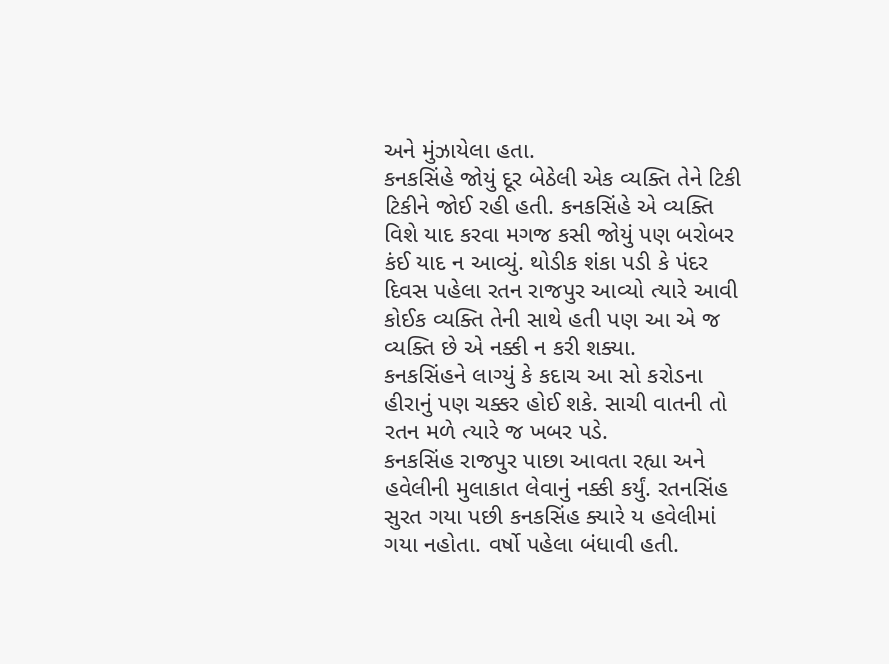અને મુંઝાયેલા હતા.
કનકસિંહે જોયું દૂર બેઠેલી એક વ્યક્તિ તેને ટિકી ટિકીને જોઈ રહી હતી. કનકસિંહે એ વ્યક્તિ વિશે યાદ કરવા મગજ કસી જોયું પણ બરોબર કંઈ યાદ ન આવ્યું. થોડીક શંકા પડી કે પંદર દિવસ પહેલા રતન રાજપુર આવ્યો ત્યારે આવી કોઈક વ્યક્તિ તેની સાથે હતી પણ આ એ જ વ્યક્તિ છે એ નક્કી ન કરી શક્યા.
કનકસિંહને લાગ્યું કે કદાચ આ સો કરોડના હીરાનું પણ ચક્કર હોઈ શકે. સાચી વાતની તો રતન મળે ત્યારે જ ખબર પડે.
કનકસિંહ રાજપુર પાછા આવતા રહ્યા અને હવેલીની મુલાકાત લેવાનું નક્કી કર્યું. રતનસિંહ સુરત ગયા પછી કનકસિંહ ક્યારે ય હવેલીમાં ગયા નહોતા. વર્ષો પહેલા બંધાવી હતી.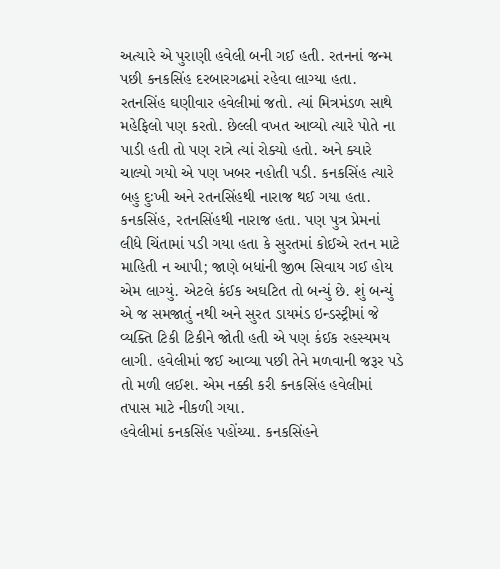અત્યારે એ પુરાણી હવેલી બની ગઈ હતી. રતનનાં જન્મ પછી કનકસિંહ દરબારગઢમાં રહેવા લાગ્યા હતા. રતનસિંહ ઘણીવાર હવેલીમાં જતો. ત્યાં મિત્રમંડળ સાથે મહેફિલો પણ કરતો. છેલ્લી વખત આવ્યો ત્યારે પોતે ના પાડી હતી તો પણ રાત્રે ત્યાં રોક્યો હતો. અને ક્યારે ચાલ્યો ગયો એ પણ ખબર નહોતી પડી. કનકસિંહ ત્યારે બહુ દુઃખી અને રતનસિંહથી નારાજ થઈ ગયા હતા.
કનકસિંહ, રતનસિંહથી નારાજ હતા. પણ પુત્ર પ્રેમનાં લીધે ચિંતામાં પડી ગયા હતા કે સુરતમાં કોઈએ રતન માટે માહિતી ન આપી; જાણે બધાંની જીભ સિવાય ગઈ હોય એમ લાગ્યું. એટલે કંઈક અઘટિત તો બન્યું છે. શું બન્યું એ જ સમજાતું નથી અને સુરત ડાયમંડ ઇન્ડસ્ટ્રીમાં જે વ્યક્તિ ટિકી ટિકીને જોતી હતી એ પણ કંઈક રહસ્યમય લાગી. હવેલીમાં જઈ આવ્યા પછી તેને મળવાની જરૂર પડે તો મળી લઈશ. એમ નક્કી કરી કનકસિંહ હવેલીમાં તપાસ માટે નીકળી ગયા.
હવેલીમાં કનકસિંહ પહોંચ્યા. કનકસિંહને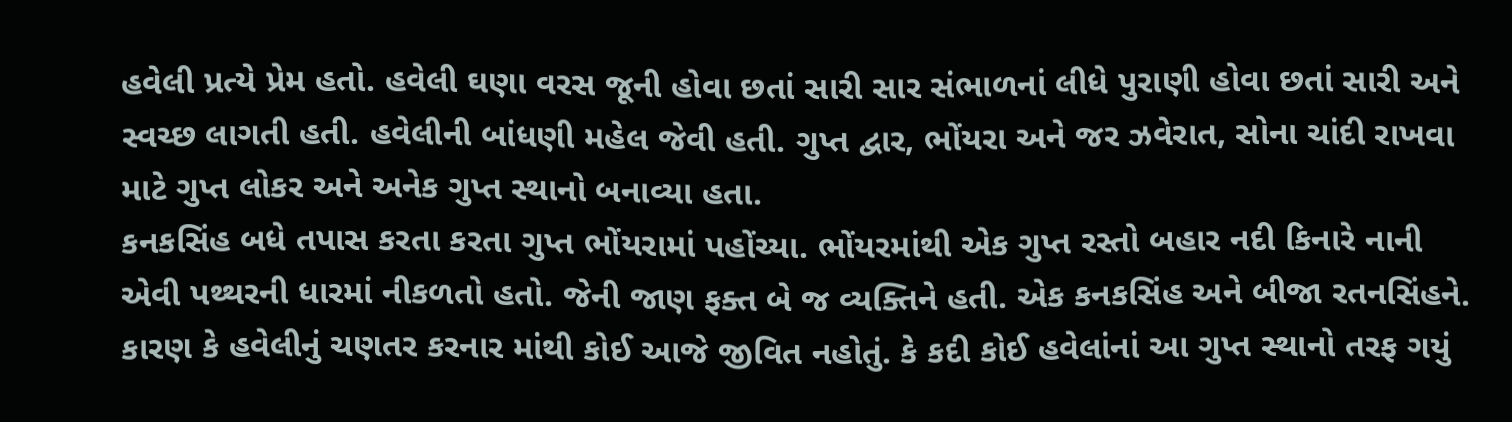હવેલી પ્રત્યે પ્રેમ હતો. હવેલી ઘણા વરસ જૂની હોવા છતાં સારી સાર સંભાળનાં લીધે પુરાણી હોવા છતાં સારી અને સ્વચ્છ લાગતી હતી. હવેલીની બાંધણી મહેલ જેવી હતી. ગુપ્ત દ્વાર, ભોંયરા અને જર ઝવેરાત, સોના ચાંદી રાખવા માટે ગુપ્ત લોકર અને અનેક ગુપ્ત સ્થાનો બનાવ્યા હતા.
કનકસિંહ બધે તપાસ કરતા કરતા ગુપ્ત ભોંયરામાં પહોંચ્યા. ભોંયરમાંથી એક ગુપ્ત રસ્તો બહાર નદી કિનારે નાની એવી પથ્થરની ધારમાં નીકળતો હતો. જેની જાણ ફક્ત બે જ વ્યક્તિને હતી. એક કનકસિંહ અને બીજા રતનસિંહને. કારણ કે હવેલીનું ચણતર કરનાર માંથી કોઈ આજે જીવિત નહોતું. કે કદી કોઈ હવેલાંનાં આ ગુપ્ત સ્થાનો તરફ ગયું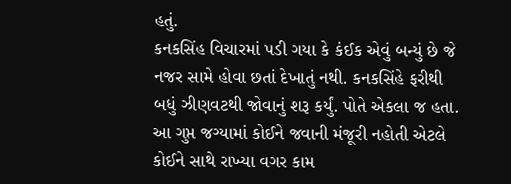હતું.
કનકસિંહ વિચારમાં પડી ગયા કે કંઈક એવું બન્યું છે જે નજર સામે હોવા છતાં દેખાતું નથી. કનકસિંહે ફરીથી બધું ઝીણવટથી જોવાનું શરૂ કર્યું. પોતે એકલા જ હતા. આ ગુપ્ત જગ્યામાં કોઈને જવાની મંજૂરી નહોતી એટલે કોઈને સાથે રાખ્યા વગર કામ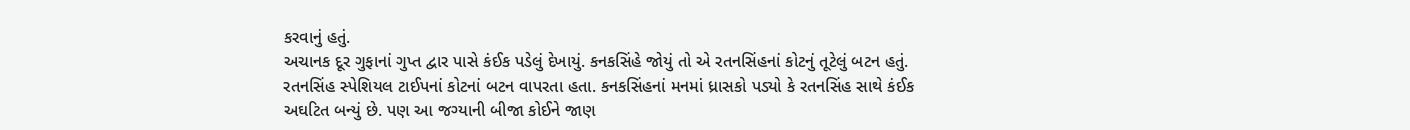કરવાનું હતું.
અચાનક દૂર ગુફાનાં ગુપ્ત દ્વાર પાસે કંઈક પડેલું દેખાયું. કનકસિંહે જોયું તો એ રતનસિંહનાં કોટનું તૂટેલું બટન હતું. રતનસિંહ સ્પેશિયલ ટાઈપનાં કોટનાં બટન વાપરતા હતા. કનકસિંહનાં મનમાં ધ્રાસકો પડ્યો કે રતનસિંહ સાથે કંઈક અઘટિત બન્યું છે. પણ આ જગ્યાની બીજા કોઈને જાણ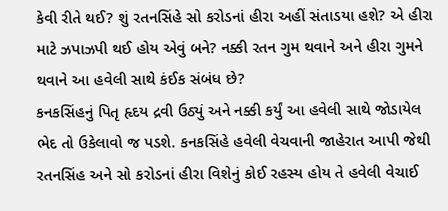કેવી રીતે થઈ? શું રતનસિંહે સો કરોડનાં હીરા અહીં સંતાડયા હશે? એ હીરા માટે ઝપાઝપી થઈ હોય એવું બને? નક્કી રતન ગુમ થવાને અને હીરા ગુમને થવાને આ હવેલી સાથે કંઈક સંબંધ છે?
કનકસિંહનું પિતૃ હૃદય દ્રવી ઉઠ્યું અને નક્કી કર્યું આ હવેલી સાથે જોડાયેલ ભેદ તો ઉકેલાવો જ પડશે. કનકસિંહે હવેલી વેચવાની જાહેરાત આપી જેથી રતનસિંહ અને સો કરોડનાં હીરા વિશેનું કોઈ રહસ્ય હોય તે હવેલી વેચાઈ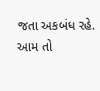જતા અકબંધ રહે.
આમ તો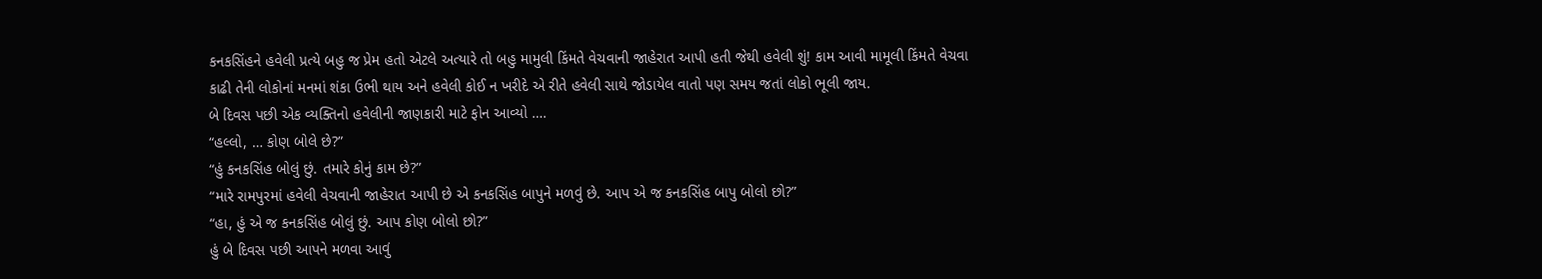કનકસિંહને હવેલી પ્રત્યે બહુ જ પ્રેમ હતો એટલે અત્યારે તો બહુ મામુલી કિંમતે વેચવાની જાહેરાત આપી હતી જેથી હવેલી શું! કામ આવી મામૂલી કિંમતે વેચવા કાઢી તેની લોકોનાં મનમાં શંકા ઉભી થાય અને હવેલી કોઈ ન ખરીદે એ રીતે હવેલી સાથે જોડાયેલ વાતો પણ સમય જતાં લોકો ભૂલી જાય.
બે દિવસ પછી એક વ્યક્તિનો હવેલીની જાણકારી માટે ફોન આવ્યો ….
“હલ્લો, … કોણ બોલે છે?”
“હું કનકસિંહ બોલું છું. તમારે કોનું કામ છે?”
“મારે રામપુરમાં હવેલી વેચવાની જાહેરાત આપી છે એ કનકસિંહ બાપુને મળવું છે. આપ એ જ કનકસિંહ બાપુ બોલો છો?”
“હા, હું એ જ કનકસિંહ બોલું છું. આપ કોણ બોલો છો?”
હું બે દિવસ પછી આપને મળવા આવું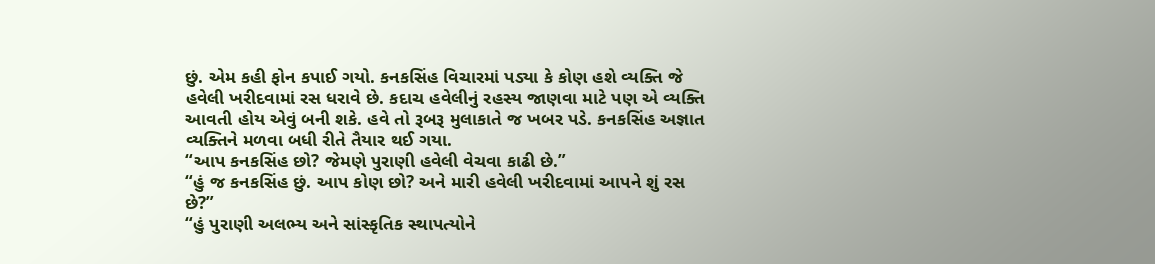છું. એમ કહી ફોન કપાઈ ગયો. કનકસિંહ વિચારમાં પડ્યા કે કોણ હશે વ્યક્તિ જે હવેલી ખરીદવામાં રસ ધરાવે છે. કદાચ હવેલીનું રહસ્ય જાણવા માટે પણ એ વ્યક્તિ આવતી હોય એવું બની શકે. હવે તો રૂબરૂ મુલાકાતે જ ખબર પડે. કનકસિંહ અજ્ઞાત વ્યક્તિને મળવા બધી રીતે તૈયાર થઈ ગયા.
“આપ કનકસિંહ છો? જેમણે પુરાણી હવેલી વેચવા કાઢી છે.”
“હું જ કનકસિંહ છું. આપ કોણ છો? અને મારી હવેલી ખરીદવામાં આપને શું રસ છે?”
“હું પુરાણી અલભ્ય અને સાંસ્કૃતિક સ્થાપત્યોને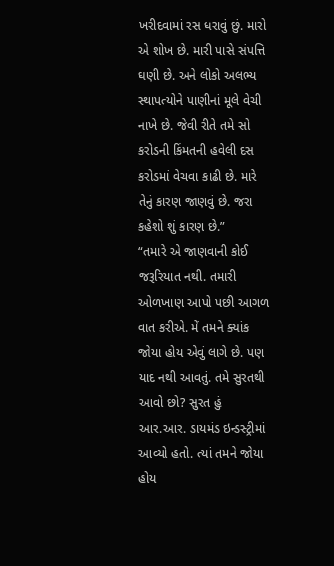ખરીદવામાં રસ ધરાવું છું. મારો એ શોખ છે. મારી પાસે સંપત્તિ ઘણી છે. અને લોકો અલભ્ય સ્થાપત્યોને પાણીનાં મૂલે વેચી નાખે છે. જેવી રીતે તમે સો કરોડની કિંમતની હવેલી દસ કરોડમાં વેચવા કાઢી છે. મારે તેનું કારણ જાણવું છે. જરા કહેશો શું કારણ છે.”
“તમારે એ જાણવાની કોઈ જરૂરિયાત નથી. તમારી ઓળખાણ આપો પછી આગળ વાત કરીએ. મેં તમને ક્યાંક જોયા હોય એવું લાગે છે. પણ યાદ નથી આવતું. તમે સુરતથી આવો છો? સુરત હું આર.આર. ડાયમંડ ઇન્ડસ્ટ્રીમાં આવ્યો હતો. ત્યાં તમને જોયા હોય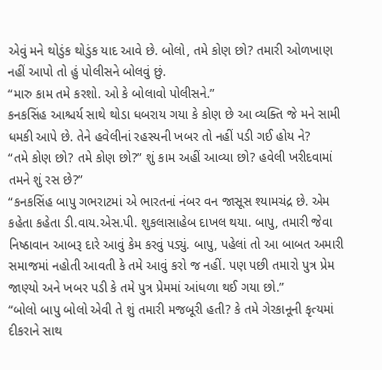એવું મને થોડુંક થોડુંક યાદ આવે છે. બોલો, તમે કોણ છો? તમારી ઓળખાણ નહીં આપો તો હું પોલીસને બોલવું છું.
“મારુ કામ તમે કરશો. ઓ કે બોલાવો પોલીસને.”
કનકસિંહ આશ્ચર્ય સાથે થોડા ધબરાય ગયા કે કોણ છે આ વ્યક્તિ જે મને સામી ધમકી આપે છે. તેને હવેલીનાં રહસ્યની ખબર તો નહીં પડી ગઈ હોય ને?
“તમે કોણ છો? તમે કોણ છો?” શું કામ અહીં આવ્યા છો? હવેલી ખરીદવામાં તમને શું રસ છે?”
“કનકસિંહ બાપુ ગભરાટમાં એ ભારતનાં નંબર વન જાસૂસ શ્યામચંદ્ર છે. એમ કહેતા કહેતા ડી.વાય.એસ.પી. શુકલાસાહેબ દાખલ થયા. બાપુ, તમારી જેવા નિષ્ઠાવાન આબરૂ દારે આવું કેમ કરવું પડ્યું. બાપુ, પહેલાં તો આ બાબત અમારી સમાજમાં નહોતી આવતી કે તમે આવું કરો જ નહીં. પણ પછી તમારો પુત્ર પ્રેમ જાણ્યો અને ખબર પડી કે તમે પુત્ર પ્રેમમાં આંધળા થઈ ગયા છો.”
“બોલો બાપુ બોલો એવી તે શું તમારી મજબૂરી હતી? કે તમે ગેરકાનૂની કૃત્યમાં દીકરાને સાથ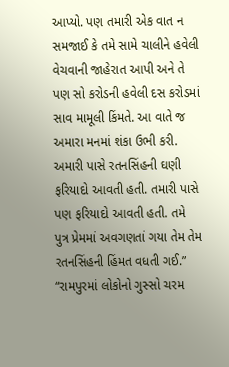આપ્યો. પણ તમારી એક વાત ન સમજાઈ કે તમે સામે ચાલીને હવેલી વેચવાની જાહેરાત આપી અને તે પણ સો કરોડની હવેલી દસ કરોડમાં સાવ મામૂલી કિંમતે. આ વાતે જ અમારા મનમાં શંકા ઉભી કરી. અમારી પાસે રતનસિંહની ઘણી ફરિયાદો આવતી હતી. તમારી પાસે પણ ફરિયાદો આવતી હતી. તમે પુત્ર પ્રેમમાં અવગણતાં ગયા તેમ તેમ રતનસિંહની હિંમત વધતી ગઈ.”
“રામપુરમાં લોકોનો ગુસ્સો ચરમ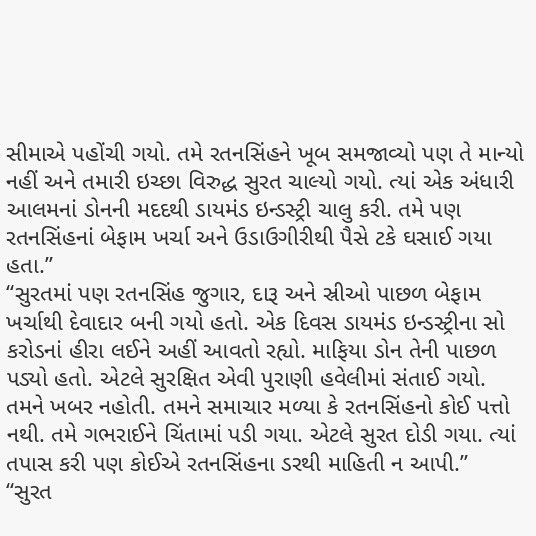સીમાએ પહોંચી ગયો. તમે રતનસિંહને ખૂબ સમજાવ્યો પણ તે માન્યો નહીં અને તમારી ઇચ્છા વિરુદ્ધ સુરત ચાલ્યો ગયો. ત્યાં એક અંધારી આલમનાં ડોનની મદદથી ડાયમંડ ઇન્ડસ્ટ્રી ચાલુ કરી. તમે પણ રતનસિંહનાં બેફામ ખર્ચા અને ઉડાઉગીરીથી પૈસે ટકે ઘસાઈ ગયા હતા.”
“સુરતમાં પણ રતનસિંહ જુગાર, દારૂ અને સ્રીઓ પાછળ બેફામ ખર્ચાથી દેવાદાર બની ગયો હતો. એક દિવસ ડાયમંડ ઇન્ડસ્ટ્રીના સો કરોડનાં હીરા લઈને અહીં આવતો રહ્યો. માફિયા ડોન તેની પાછળ પડ્યો હતો. એટલે સુરક્ષિત એવી પુરાણી હવેલીમાં સંતાઈ ગયો. તમને ખબર નહોતી. તમને સમાચાર મળ્યા કે રતનસિંહનો કોઈ પત્તો નથી. તમે ગભરાઈને ચિંતામાં પડી ગયા. એટલે સુરત દોડી ગયા. ત્યાં તપાસ કરી પણ કોઈએ રતનસિંહના ડરથી માહિતી ન આપી.”
“સુરત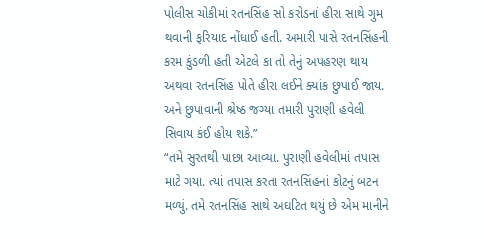પોલીસ ચોકીમાં રતનસિંહ સો કરોડનાં હીરા સાથે ગુમ થવાની ફરિયાદ નોંધાઈ હતી. અમારી પાસે રતનસિંહની કરમ કુંડળી હતી એટલે કા તો તેનું અપહરણ થાય અથવા રતનસિંહ પોતે હીરા લઈને ક્યાંક છુપાઈ જાય. અને છુપાવાની શ્રેષ્ઠ જગ્યા તમારી પુરાણી હવેલી સિવાય કંઈ હોય શકે.”
“તમે સુરતથી પાછા આવ્યા. પુરાણી હવેલીમાં તપાસ માટે ગયા. ત્યાં તપાસ કરતા રતનસિંહનાં કોટનું બટન મળ્યું. તમે રતનસિંહ સાથે અઘટિત થયું છે એમ માનીને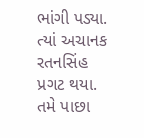ભાંગી પડ્યા. ત્યાં અચાનક રતનસિંહ પ્રગટ થયા. તમે પાછા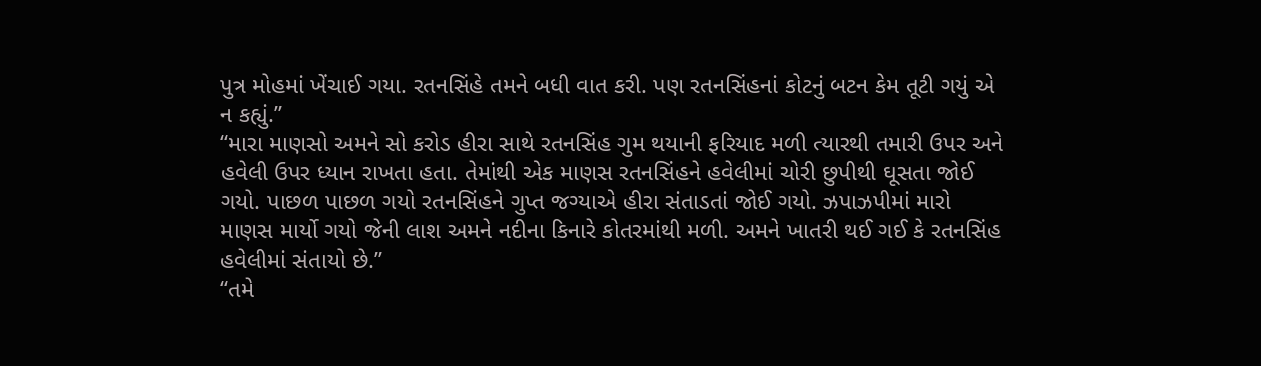પુત્ર મોહમાં ખેંચાઈ ગયા. રતનસિંહે તમને બધી વાત કરી. પણ રતનસિંહનાં કોટનું બટન કેમ તૂટી ગયું એ ન કહ્યું.”
“મારા માણસો અમને સો કરોડ હીરા સાથે રતનસિંહ ગુમ થયાની ફરિયાદ મળી ત્યારથી તમારી ઉપર અને હવેલી ઉપર ધ્યાન રાખતા હતા. તેમાંથી એક માણસ રતનસિંહને હવેલીમાં ચોરી છુપીથી ઘૂસતા જોઈ ગયો. પાછળ પાછળ ગયો રતનસિંહને ગુપ્ત જગ્યાએ હીરા સંતાડતાં જોઈ ગયો. ઝપાઝપીમાં મારો માણસ માર્યો ગયો જેની લાશ અમને નદીના કિનારે કોતરમાંથી મળી. અમને ખાતરી થઈ ગઈ કે રતનસિંહ હવેલીમાં સંતાયો છે.”
“તમે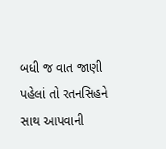બધી જ વાત જાણી પહેલાં તો રતનસિહને સાથ આપવાની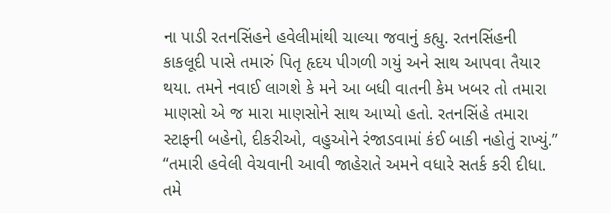ના પાડી રતનસિંહને હવેલીમાંથી ચાલ્યા જવાનું કહ્યુ. રતનસિંહની કાકલૂદી પાસે તમારું પિતૃ હૃદય પીગળી ગયું અને સાથ આપવા તૈયાર થયા. તમને નવાઈ લાગશે કે મને આ બધી વાતની કેમ ખબર તો તમારા માણસો એ જ મારા માણસોને સાથ આપ્યો હતો. રતનસિંહે તમારા સ્ટાફની બહેનો, દીકરીઓ, વહુઓને રંજાડવામાં કંઈ બાકી નહોતું રાખ્યું.”
“તમારી હવેલી વેચવાની આવી જાહેરાતે અમને વધારે સતર્ક કરી દીધા. તમે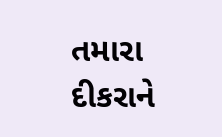તમારા દીકરાને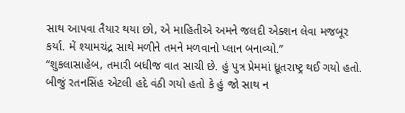સાથ આપવા તૈયાર થયા છો, એ માહિતીએ અમને જલદી એક્શન લેવા મજબૂર કર્યા. મેં શ્યામચંદ્ર સાથે મળીને તમને મળવાનો પ્લાન બનાવ્યો.”
“શુકલાસાહેબ, તમારી બધીજ વાત સાચી છે. હું પુત્ર પ્રેમમાં ધ્રૂતરાષ્ટ્ર થઈ ગયો હતો. બીજું રતનસિંહ એટલી હદે વંઠી ગયો હતો કે હું જો સાથ ન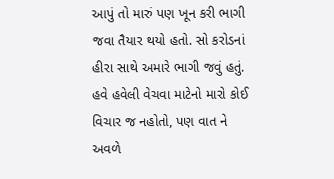આપું તો મારું પણ ખૂન કરી ભાગી જવા તૈયાર થયો હતો. સો કરોડનાં હીરા સાથે અમારે ભાગી જવું હતું. હવે હવેલી વેચવા માટેનો મારો કોઈ વિચાર જ નહોતો, પણ વાત ને અવળે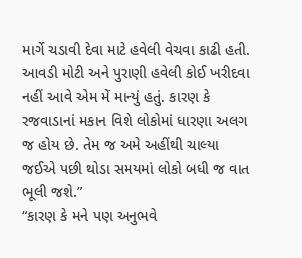માર્ગે ચડાવી દેવા માટે હવેલી વેચવા કાઢી હતી. આવડી મોટી અને પુરાણી હવેલી કોઈ ખરીદવા નહીં આવે એમ મેં માન્યું હતું. કારણ કે રજવાડાનાં મકાન વિશે લોકોમાં ધારણા અલગ જ હોય છે. તેમ જ અમે અહીંથી ચાલ્યા જઈએ પછી થોડા સમયમાં લોકો બધી જ વાત ભૂલી જશે.”
“કારણ કે મને પણ અનુભવે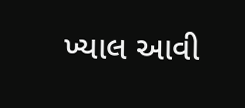ખ્યાલ આવી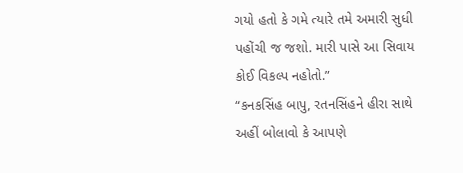ગયો હતો કે ગમે ત્યારે તમે અમારી સુધી પહોંચી જ જશો. મારી પાસે આ સિવાય કોઈ વિકલ્પ નહોતો.”
“કનકસિંહ બાપુ, રતનસિંહને હીરા સાથે અહીં બોલાવો કે આપણે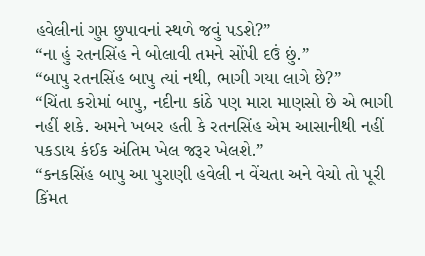હવેલીનાં ગુપ્ત છુપાવનાં સ્થળે જવું પડશે?”
“ના હું રતનસિંહ ને બોલાવી તમને સોંપી દઉં છું.”
“બાપુ રતનસિંહ બાપુ ત્યાં નથી, ભાગી ગયા લાગે છે?”
“ચિંતા કરોમાં બાપુ, નદીના કાંઠે પણ મારા માણસો છે એ ભાગી નહીં શકે. અમને ખબર હતી કે રતનસિંહ એમ આસાનીથી નહીં પકડાય કંઈક અંતિમ ખેલ જરૂર ખેલશે.”
“કનકસિંહ બાપુ આ પુરાણી હવેલી ન વેંચતા અને વેચો તો પૂરી કિંમત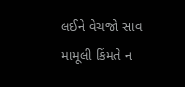લઈને વેચજો સાવ મામૂલી કિંમતે ન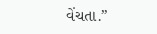વેંચતા.”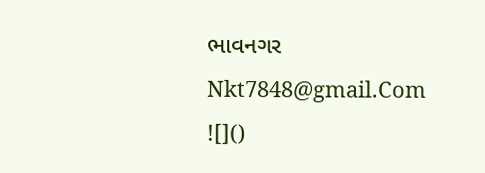ભાવનગર
Nkt7848@gmail.Com
![]()